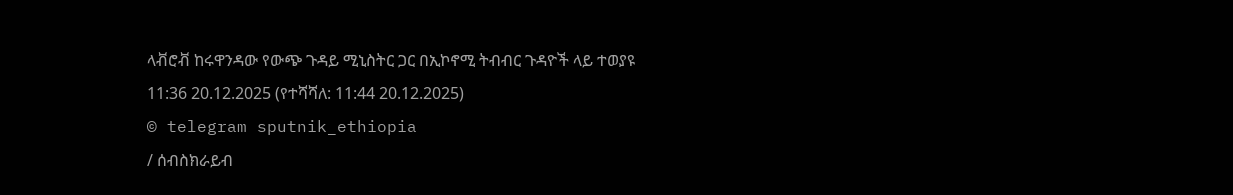ላቭሮቭ ከሩዋንዳው የውጭ ጉዳይ ሚኒስትር ጋር በኢኮኖሚ ትብብር ጉዳዮች ላይ ተወያዩ
11:36 20.12.2025 (የተሻሻለ: 11:44 20.12.2025)
© telegram sputnik_ethiopia
/ ሰብስክራይብ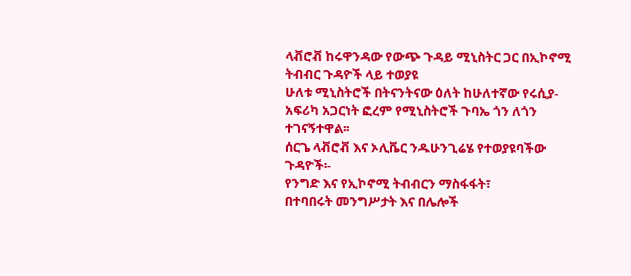ላቭሮቭ ከሩዋንዳው የውጭ ጉዳይ ሚኒስትር ጋር በኢኮኖሚ ትብብር ጉዳዮች ላይ ተወያዩ
ሁለቱ ሚኒስትሮች በትናንትናው ዕለት ከሁለተኛው የሩሲያ-አፍሪካ አጋርነት ፎረም የሚኒስትሮች ጉባኤ ጎን ለጎን ተገናኝተዋል፡፡
ሰርጌ ላቭሮቭ እና ኦሊቬር ንዱሁንጊሬሄ የተወያዩባችው ጉዳዮች፡-
የንግድ እና የኢኮኖሚ ትብብርን ማስፋፋት፣
በተባበሩት መንግሥታት እና በሌሎች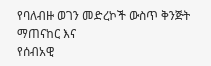የባለብዙ ወገን መድረኮች ውስጥ ቅንጅት ማጠናከር እና
የሰብአዊ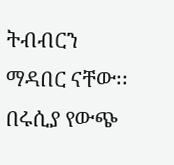ትብብርን ማዳበር ናቸው፡፡
በሩሲያ የውጭ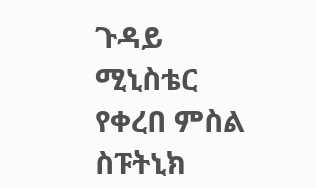ጉዳይ ሚኒስቴር የቀረበ ምስል
ስፑትኒክ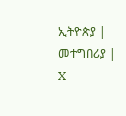ኢትዮጵያ | መተግበሪያ | X